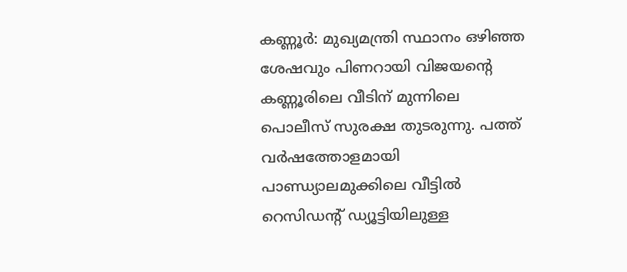കണ്ണൂർ: മുഖ്യമന്ത്രി സ്ഥാനം ഒഴിഞ്ഞ ശേഷവും പിണറായി വിജയന്റെ കണ്ണൂരിലെ വീടിന് മുന്നിലെ പൊലീസ് സുരക്ഷ തുടരുന്നു. പത്ത് വർഷത്തോളമായി പാണ്ഡ്യാലമുക്കിലെ വീട്ടിൽ റെസിഡന്റ് ഡ്യൂട്ടിയിലുള്ള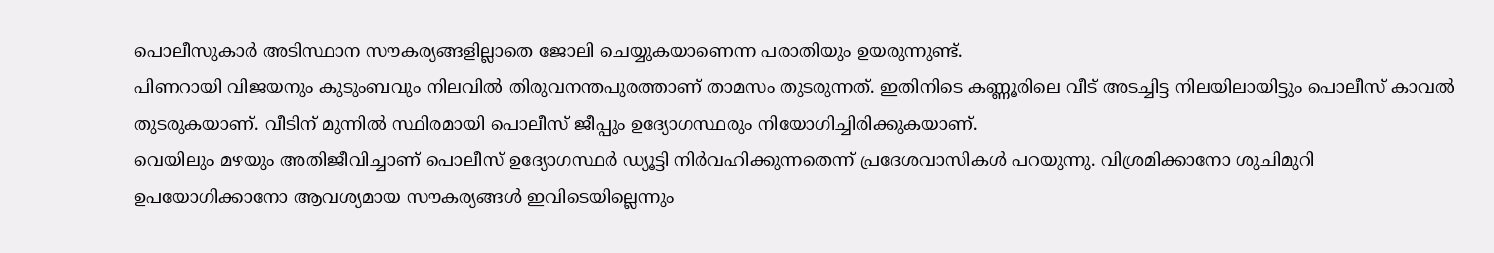പൊലീസുകാർ അടിസ്ഥാന സൗകര്യങ്ങളില്ലാതെ ജോലി ചെയ്യുകയാണെന്ന പരാതിയും ഉയരുന്നുണ്ട്.
പിണറായി വിജയനും കുടുംബവും നിലവിൽ തിരുവനന്തപുരത്താണ് താമസം തുടരുന്നത്. ഇതിനിടെ കണ്ണൂരിലെ വീട് അടച്ചിട്ട നിലയിലായിട്ടും പൊലീസ് കാവൽ തുടരുകയാണ്. വീടിന് മുന്നിൽ സ്ഥിരമായി പൊലീസ് ജീപ്പും ഉദ്യോഗസ്ഥരും നിയോഗിച്ചിരിക്കുകയാണ്.
വെയിലും മഴയും അതിജീവിച്ചാണ് പൊലീസ് ഉദ്യോഗസ്ഥർ ഡ്യൂട്ടി നിർവഹിക്കുന്നതെന്ന് പ്രദേശവാസികൾ പറയുന്നു. വിശ്രമിക്കാനോ ശുചിമുറി ഉപയോഗിക്കാനോ ആവശ്യമായ സൗകര്യങ്ങൾ ഇവിടെയില്ലെന്നും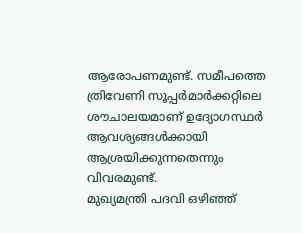ആരോപണമുണ്ട്. സമീപത്തെ ത്രിവേണി സൂപ്പർമാർക്കറ്റിലെ ശൗചാലയമാണ് ഉദ്യോഗസ്ഥർ ആവശ്യങ്ങൾക്കായി ആശ്രയിക്കുന്നതെന്നും വിവരമുണ്ട്.
മുഖ്യമന്ത്രി പദവി ഒഴിഞ്ഞ്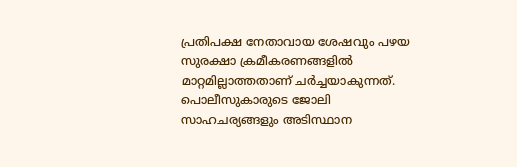പ്രതിപക്ഷ നേതാവായ ശേഷവും പഴയ സുരക്ഷാ ക്രമീകരണങ്ങളിൽ മാറ്റമില്ലാത്തതാണ് ചർച്ചയാകുന്നത്. പൊലീസുകാരുടെ ജോലി സാഹചര്യങ്ങളും അടിസ്ഥാന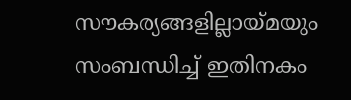സൗകര്യങ്ങളില്ലായ്മയും സംബന്ധിച്ച് ഇതിനകം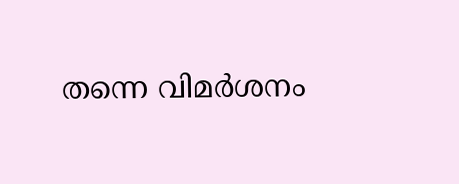തന്നെ വിമർശനം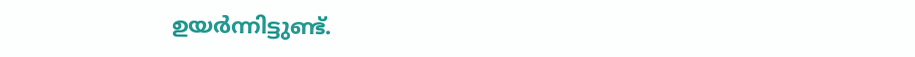ഉയർന്നിട്ടുണ്ട്.